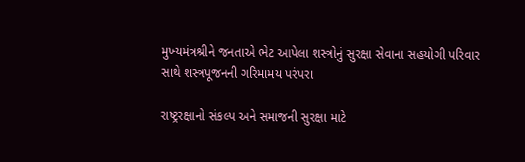મુખ્‍યમંત્રશ્રીને જનતાએ ભેટ આપેલા શસ્ત્રોનું સુરક્ષા સેવાના સહયોગી પરિવાર સાથે શસ્ત્રપૂજનની ગરિમામય પરંપરા

રાષ્‍ટ્રરક્ષાનો સંકલ્‍પ અને સમાજની સુરક્ષા માટે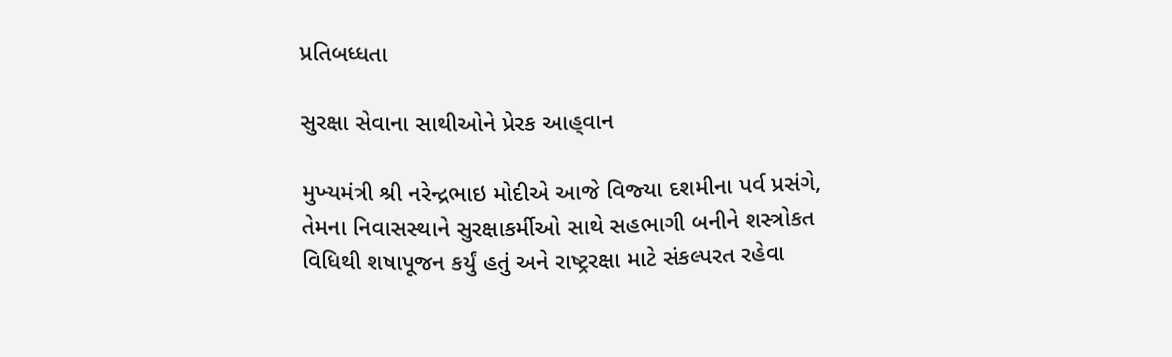પ્રતિબધ્‍ધતા

સુરક્ષા સેવાના સાથીઓને પ્રેરક આહ્‌વાન

મુખ્‍યમંત્રી શ્રી નરેન્‍દ્રભાઇ મોદીએ આજે વિજ્‍યા દશમીના પર્વ પ્રસંગે, તેમના નિવાસસ્‍થાને સુરક્ષાકર્મીઓ સાથે સહભાગી બનીને શસ્ત્રોકત વિધિથી શષાપૂજન કર્યું હતું અને રાષ્‍ટ્રરક્ષા માટે સંકલ્‍પરત રહેવા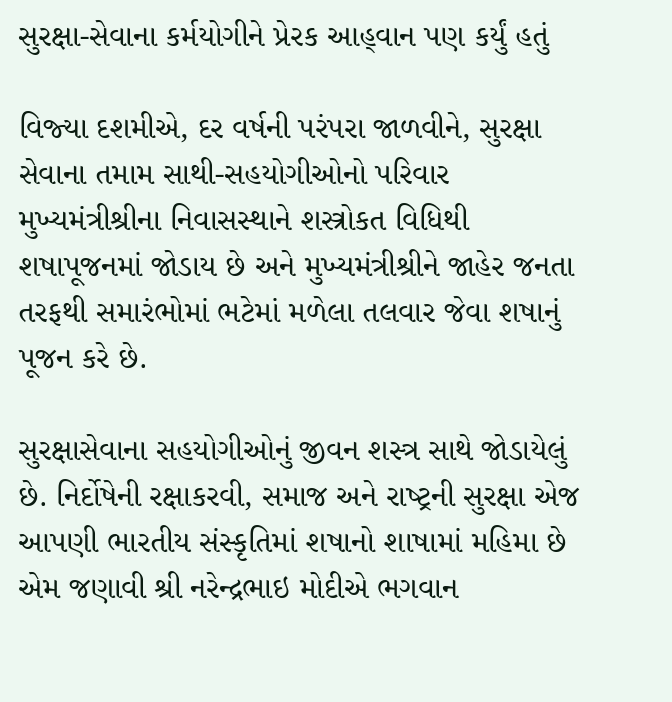સુરક્ષા-સેવાના કર્મયોગીને પ્રેરક આહ્‌વાન પણ કર્યું હતું

વિજ્‍યા દશમીએ, દર વર્ષની પરંપરા જાળવીને, સુરક્ષા સેવાના તમામ સાથી-સહયોગીઓનો પરિવાર મુખ્‍યમંત્રીશ્રીના નિવાસસ્‍થાને શસ્ત્રોકત વિધિથી શષાપૂજનમાં જોડાય છે અને મુખ્‍યમંત્રીશ્રીને જાહેર જનતા તરફથી સમારંભોમાં ભટેમાં મળેલા તલવાર જેવા શષાનું પૂજન કરે છે.

સુરક્ષાસેવાના સહયોગીઓનું જીવન શસ્‍ત્ર સાથે જોડાયેલું છે. નિર્દોષેની રક્ષાકરવી, સમાજ અને રાષ્‍ટ્રની સુરક્ષા એજ આપણી ભારતીય સંસ્‍કૃતિમાં શષાનો શાષામાં મહિમા છે એમ જણાવી શ્રી નરેન્‍દ્રભાઇ મોદીએ ભગવાન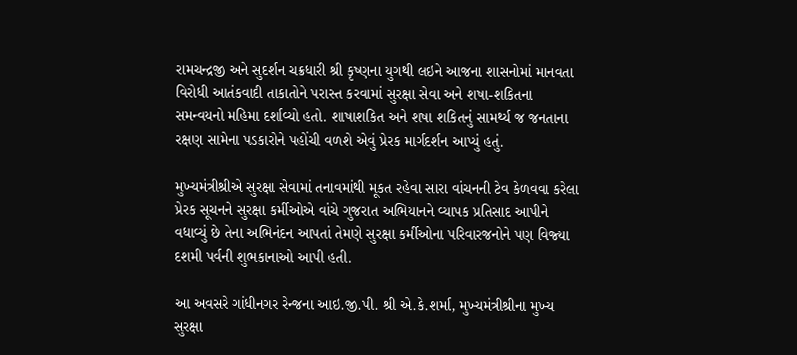રામચન્‍દ્રજી અને સુદર્શન ચક્રધારી શ્રી કૃષ્‍ણના યુગથી લઇને આજના શાસનોમાં માનવતા વિરોધી આતંકવાદી તાકાતોને પરાસ્‍ત કરવામાં સુરક્ષા સેવા અને શષા-શકિતના સમન્‍વયનો મહિમા દર્શાવ્‍યો હતો. શાષાશકિત અને શષા શકિતનું સામર્થ્‍ય જ જનતાના રક્ષણ સામેના પડકારોને પહોંચી વળશે એવું પ્રેરક માર્ગદર્શન આપ્‍યું હતું.

મુખ્‍યમંત્રીશ્રીએ સુરક્ષા સેવામાં તનાવમાંથી મૂકત રહેવા સારા વાંચનની ટેવ કેળવવા કરેલા પ્રેરક સૂચનને સુરક્ષા કર્મીઓએ વાંચે ગુજરાત અભિયાનને વ્‍યાપક પ્રતિસાદ આપીને વધાવ્‍યું છે તેના અભિનંદન આપતાં તેમણે સુરક્ષા કર્મીઓના પરિવારજનોને પણ વિજ્‍યા દશમી પર્વની શુભકાનાઓ આપી હતી.

આ અવસરે ગાંધીનગર રેન્‍જના આઇ.જી.પી. શ્રી એ.કે.શર્મા, મુખ્‍યમંત્રીશ્રીના મુખ્‍ય સુરક્ષા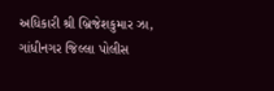અધિકારી શ્રી બ્રિજેશકુમાર ઝા, ગાંધીનગર જિલ્લા પોલીસ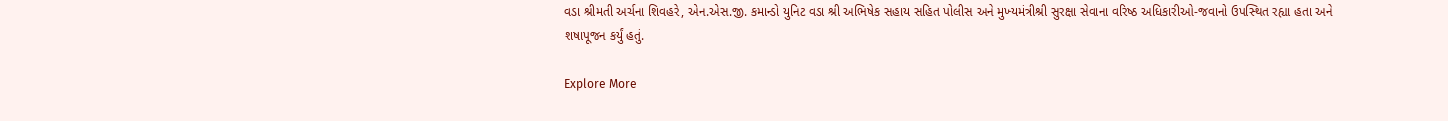વડા શ્રીમતી અર્ચના શિવહરે, એન.એસ.જી. કમાન્‍ડો યુનિટ વડા શ્રી અભિષેક સહાય સહિત પોલીસ અને મુખ્‍યમંત્રીશ્રી સુરક્ષા સેવાના વરિષ્‍ઠ અધિકારીઓ-જવાનો ઉપસ્‍થિત રહ્યા હતા અને શષાપૂજન કર્યું હતું.

Explore More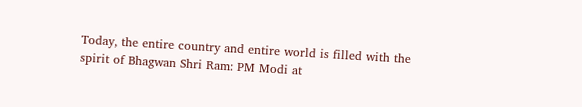Today, the entire country and entire world is filled with the spirit of Bhagwan Shri Ram: PM Modi at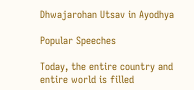Dhwajarohan Utsav in Ayodhya

Popular Speeches

Today, the entire country and entire world is filled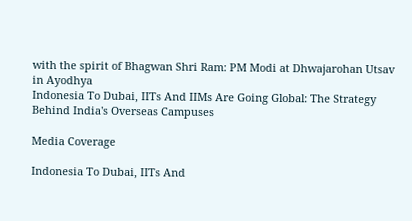with the spirit of Bhagwan Shri Ram: PM Modi at Dhwajarohan Utsav in Ayodhya
Indonesia To Dubai, IITs And IIMs Are Going Global: The Strategy Behind India's Overseas Campuses

Media Coverage

Indonesia To Dubai, IITs And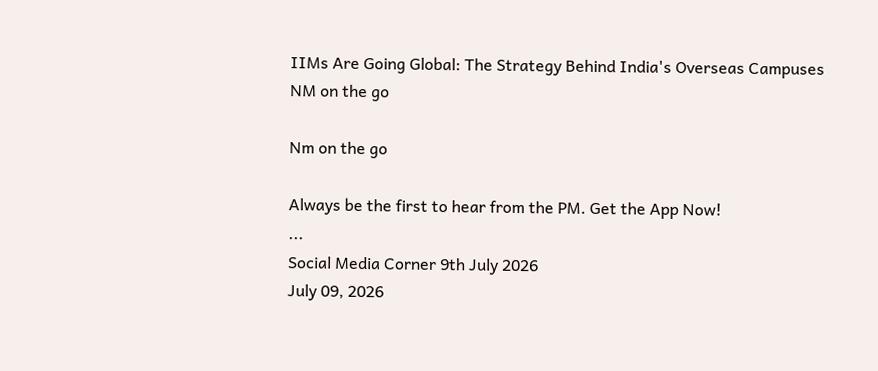IIMs Are Going Global: The Strategy Behind India's Overseas Campuses
NM on the go

Nm on the go

Always be the first to hear from the PM. Get the App Now!
...
Social Media Corner 9th July 2026
July 09, 2026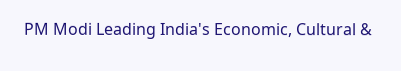PM Modi Leading India's Economic, Cultural &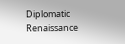Diplomatic Renaissance